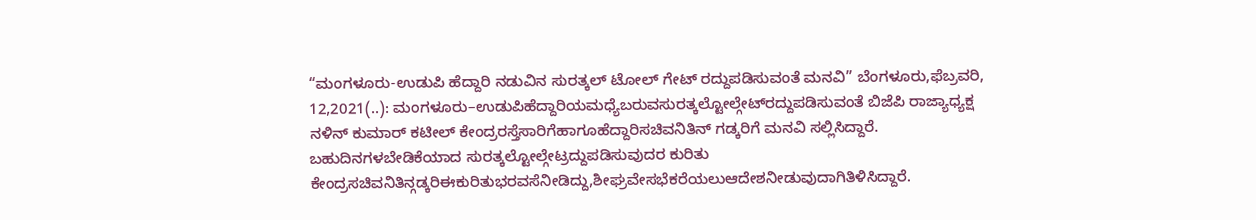“ಮಂಗಳೂರು-ಉಡುಪಿ ಹೆದ್ದಾರಿ ನಡುವಿನ ಸುರತ್ಕಲ್ ಟೋಲ್ ಗೇಟ್‌ ರದ್ದುಪಡಿಸುವಂತೆ ಮನವಿ” ಬೆಂಗಳೂರು,ಫೆಬ್ರವರಿ, 12,2021(..): ಮಂಗಳೂರು–ಉಡುಪಿಹೆದ್ದಾರಿಯಮಧ್ಯೆಬರುವಸುರತ್ಕಲ್ಟೋಲ್ಗೇಟ್‌ರದ್ದುಪಡಿಸುವಂತೆ ಬಿಜೆಪಿ ರಾಜ್ಯಾಧ್ಯಕ್ಷ ನಳಿನ್ ಕುಮಾರ್ ಕಟೀಲ್ ಕೇಂದ್ರರಸ್ತೆಸಾರಿಗೆಹಾಗೂಹೆದ್ದಾರಿಸಚಿವನಿತಿನ್ ಗಡ್ಕರಿಗೆ ಮನವಿ ಸಲ್ಲಿಸಿದ್ದಾರೆ. ಬಹುದಿನಗಳಬೇಡಿಕೆಯಾದ ಸುರತ್ಕಲ್ಟೋಲ್ಗೇಟ್ರದ್ದುಪಡಿಸುವುದರ ಕುರಿತು ಕೇಂದ್ರಸಚಿವನಿತಿನ್ಗಡ್ಕರಿಈಕುರಿತುಭರವಸೆನೀಡಿದ್ದು,ಶೀಘ್ರವೇಸಭೆಕರೆಯಲುಆದೇಶನೀಡುವುದಾಗಿತಿಳಿಸಿದ್ದಾರೆ.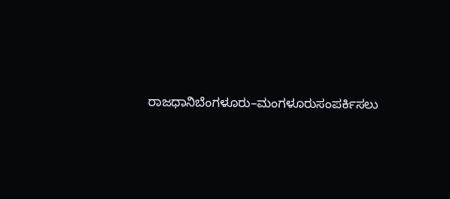ರಾಜಧಾನಿಬೆಂಗಳೂರು–ಮಂಗಳೂರುಸಂಪರ್ಕಿಸಲು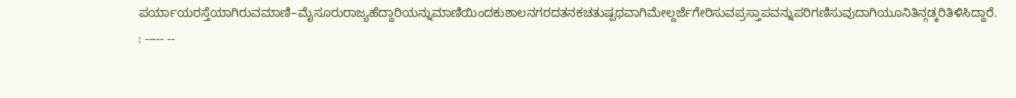ಪರ್ಯಾಯರಸ್ತೆಯಾಗಿರುವಮಾಣಿ–ಮೈಸೂರುರಾಜ್ಯಹೆದ್ದಾರಿಯನ್ನುಮಾಣಿಯಿಂದಕುಶಾಲನಗರದತನಕಚತುಷ್ಪಥವಾಗಿಮೇಲ್ದರ್ಜೆಗೇರಿಸುವಪ್ರಸ್ತಾಪವನ್ನುಪರಿಗಣಿಸುವುದಾಗಿಯೂನಿತಿನ್ಗಡ್ಕರಿತಿಳಿಸಿದ್ದಾರೆ. : ----- --